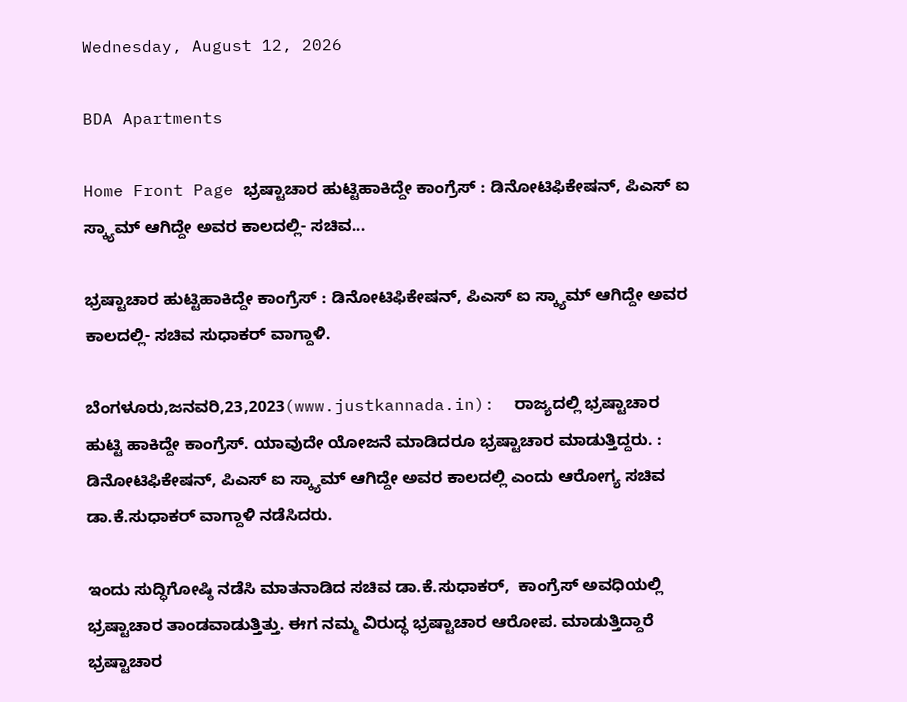Wednesday, August 12, 2026

BDA Apartments

Home Front Page ಭ್ರಷ್ಟಾಚಾರ ಹುಟ್ಟಿಹಾಕಿದ್ದೇ ಕಾಂಗ್ರೆಸ್ : ಡಿನೋಟಿಫಿಕೇಷನ್, ಪಿಎಸ್ ಐ ಸ್ಕ್ಯಾಮ್ ಆಗಿದ್ದೇ ಅವರ ಕಾಲದಲ್ಲಿ- ಸಚಿವ...

ಭ್ರಷ್ಟಾಚಾರ ಹುಟ್ಟಿಹಾಕಿದ್ದೇ ಕಾಂಗ್ರೆಸ್ : ಡಿನೋಟಿಫಿಕೇಷನ್, ಪಿಎಸ್ ಐ ಸ್ಕ್ಯಾಮ್ ಆಗಿದ್ದೇ ಅವರ ಕಾಲದಲ್ಲಿ- ಸಚಿವ ಸುಧಾಕರ್ ವಾಗ್ದಾಳಿ.

ಬೆಂಗಳೂರು,ಜನವರಿ,23,2023(www.justkannada.in):  ರಾಜ್ಯದಲ್ಲಿ ಭ್ರಷ್ಟಾಚಾರ ಹುಟ್ಟಿ ಹಾಕಿದ್ದೇ ಕಾಂಗ್ರೆಸ್. ಯಾವುದೇ ಯೋಜನೆ ಮಾಡಿದರೂ ಭ್ರಷ್ಟಾಚಾರ ಮಾಡುತ್ತಿದ್ದರು. : ಡಿನೋಟಿಫಿಕೇಷನ್, ಪಿಎಸ್ ಐ ಸ್ಕ್ಯಾಮ್ ಆಗಿದ್ದೇ ಅವರ ಕಾಲದಲ್ಲಿ ಎಂದು ಆರೋಗ್ಯ ಸಚಿವ ಡಾ.ಕೆ.ಸುಧಾಕರ್ ವಾಗ್ದಾಳಿ ನಡೆಸಿದರು.

ಇಂದು ಸುದ್ಧಿಗೋಷ್ಠಿ ನಡೆಸಿ ಮಾತನಾಡಿದ ಸಚಿವ ಡಾ.ಕೆ.ಸುಧಾಕರ್,  ಕಾಂಗ್ರೆಸ್ ಅವಧಿಯಲ್ಲಿ ಭ್ರಷ್ಟಾಚಾರ ತಾಂಡವಾಡುತ್ತಿತ್ತು. ಈಗ ನಮ್ಮ ವಿರುದ್ಧ ಭ‍್ರಷ್ಟಾಚಾರ ಆರೋಪ. ಮಾಡುತ್ತಿದ್ದಾರೆ ಭ್ರಷ್ಟಾಚಾರ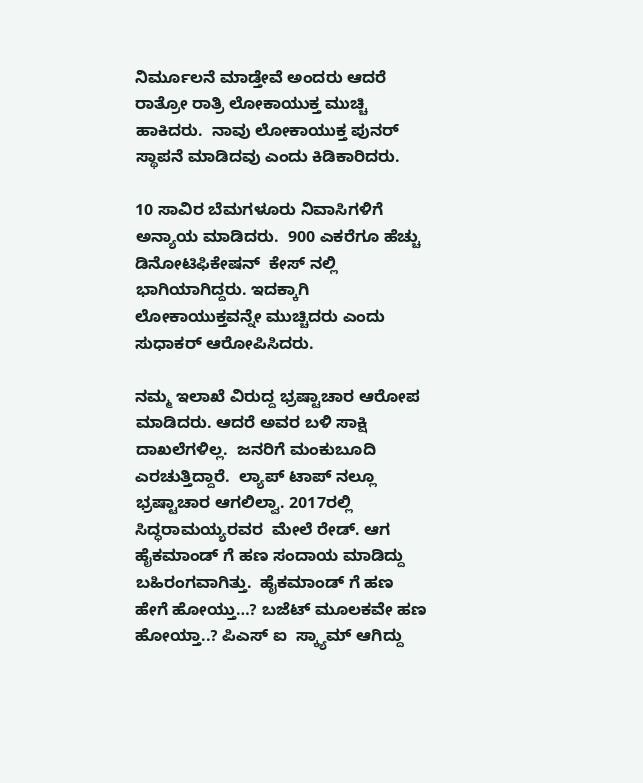ನಿರ್ಮೂಲನೆ ಮಾಡ್ತೇವೆ ಅಂದರು ಆದರೆ  ರಾತ್ರೋ ರಾತ್ರಿ ಲೋಕಾಯುಕ್ತ ಮುಚ್ಚಿ ಹಾಕಿದರು.  ನಾವು ಲೋಕಾಯುಕ್ತ ಪುನರ್ ಸ್ಥಾಪನೆ ಮಾಡಿದವು ಎಂದು ಕಿಡಿಕಾರಿದರು.

10 ಸಾವಿರ ಬೆಮಗಳೂರು ನಿವಾಸಿಗಳಿಗೆ ಅನ್ಯಾಯ ಮಾಡಿದರು.  900 ಎಕರೆಗೂ ಹೆಚ್ಚು ಡಿನೋಟಿಫಿಕೇಷನ್  ಕೇಸ್ ನಲ್ಲಿ ಭಾಗಿಯಾಗಿದ್ದರು. ಇದಕ್ಕಾಗಿ ಲೋಕಾಯುಕ್ತವನ್ನೇ ಮುಚ್ಚಿದರು ಎಂದು ಸುಧಾಕರ್ ಆರೋಪಿಸಿದರು.

ನಮ್ಮ ಇಲಾಖೆ ವಿರುದ್ದ ಭ್ರಷ್ಟಾಚಾರ ಆರೋಪ ಮಾಡಿದರು. ಆದರೆ ಅವರ ಬಳಿ ಸಾಕ್ಷಿ  ದಾಖಲೆಗಳಿಲ್ಲ.  ಜನರಿಗೆ ಮಂಕುಬೂದಿ ಎರಚುತ್ತಿದ್ದಾರೆ.  ಲ್ಯಾಪ್ ಟಾಪ್ ನಲ್ಲೂ ಭ್ರಷ್ಟಾಚಾರ ಆಗಲಿಲ್ವಾ. 2017ರಲ್ಲಿ ಸಿದ್ಧರಾಮಯ್ಯರವರ  ಮೇಲೆ ರೇಡ್. ಆಗ ಹೈಕಮಾಂಡ್ ಗೆ ಹಣ ಸಂದಾಯ ಮಾಡಿದ್ದು ಬಹಿರಂಗವಾಗಿತ್ತು.  ಹೈಕಮಾಂಡ್ ಗೆ ಹಣ ಹೇಗೆ ಹೋಯ್ತು…? ಬಜೆಟ್ ಮೂಲಕವೇ ಹಣ ಹೋಯ್ತಾ..? ಪಿಎಸ್ ಐ  ಸ್ಕ್ಯಾಮ್ ಆಗಿದ್ದು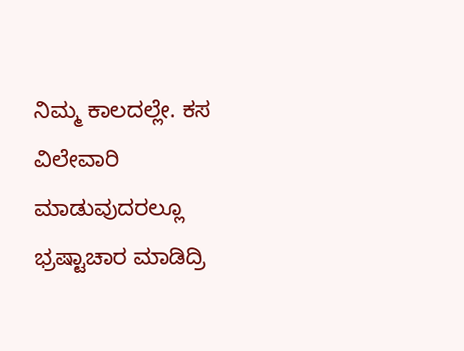ನಿಮ್ಮ ಕಾಲದಲ್ಲೇ. ಕಸ ವಿಲೇವಾರಿ ಮಾಡುವುದರಲ್ಲೂ ಭ್ರಷ್ಟಾಚಾರ ಮಾಡಿದ್ರಿ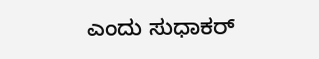ಎಂದು ಸುಧಾಕರ್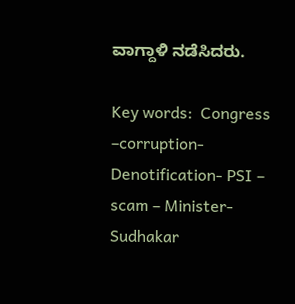ವಾಗ್ದಾಳಿ ನಡೆಸಿದರು.

Key words:  Congress –corruption-Denotification- PSI – scam – Minister- Sudhakar